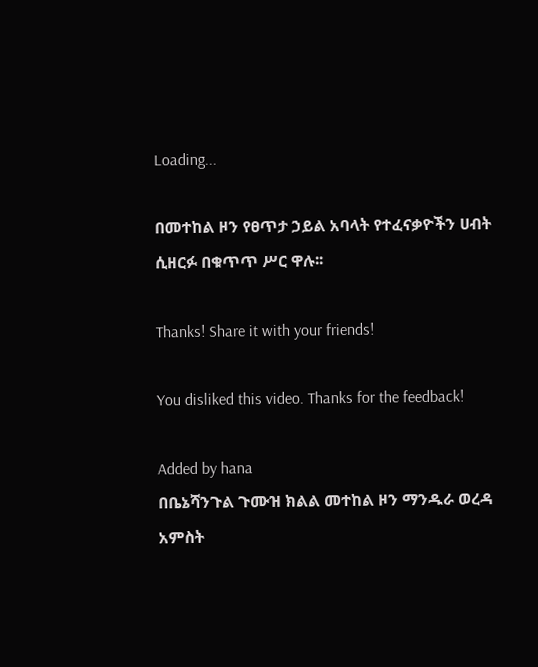Loading...

በመተከል ዞን የፀጥታ ኃይል አባላት የተፈናቃዮችን ሀብት ሲዘርፉ በቁጥጥ ሥር ዋሉ፡፡

Thanks! Share it with your friends!

You disliked this video. Thanks for the feedback!

Added by hana
በቤኔሻንጉል ጉሙዝ ክልል መተከል ዞን ማንዱራ ወረዳ አምስት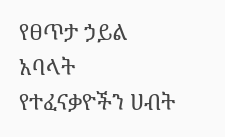የፀጥታ ኃይል አባላት የተፈናቃዮችን ሀብት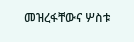መዝረፋቸውና ሦስቱ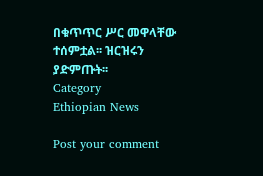በቁጥጥር ሥር መዋላቸው ተሰምቷል፡፡ ዝርዝሩን ያድምጡት፡፡
Category
Ethiopian News

Post your comment